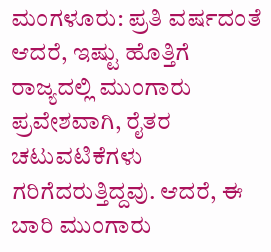ಮಂಗಳೂರು: ಪ್ರತಿ ವರ್ಷದಂತೆ ಆದರೆ, ಇಷ್ಟು ಹೊತ್ತಿಗೆ ರಾಜ್ಯದಲ್ಲಿ ಮುಂಗಾರು ಪ್ರವೇಶವಾಗಿ, ರೈತರ ಚಟುವಟಿಕೆಗಳು ಗರಿಗೆದರುತ್ತಿದ್ದವು. ಆದರೆ, ಈ ಬಾರಿ ಮುಂಗಾರು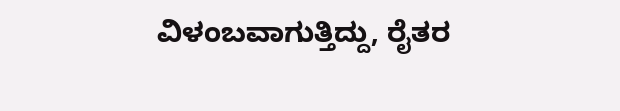ವಿಳಂಬವಾಗುತ್ತಿದ್ದು, ರೈತರ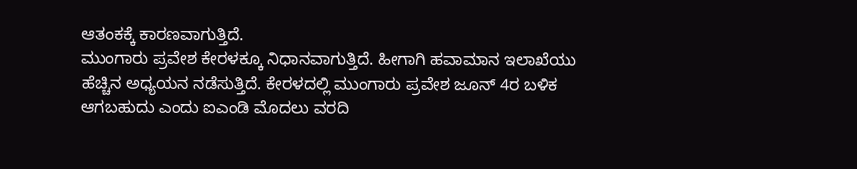ಆತಂಕಕ್ಕೆ ಕಾರಣವಾಗುತ್ತಿದೆ.
ಮುಂಗಾರು ಪ್ರವೇಶ ಕೇರಳಕ್ಕೂ ನಿಧಾನವಾಗುತ್ತಿದೆ. ಹೀಗಾಗಿ ಹವಾಮಾನ ಇಲಾಖೆಯು ಹೆಚ್ಚಿನ ಅಧ್ಯಯನ ನಡೆಸುತ್ತಿದೆ. ಕೇರಳದಲ್ಲಿ ಮುಂಗಾರು ಪ್ರವೇಶ ಜೂನ್ 4ರ ಬಳಿಕ ಆಗಬಹುದು ಎಂದು ಐಎಂಡಿ ಮೊದಲು ವರದಿ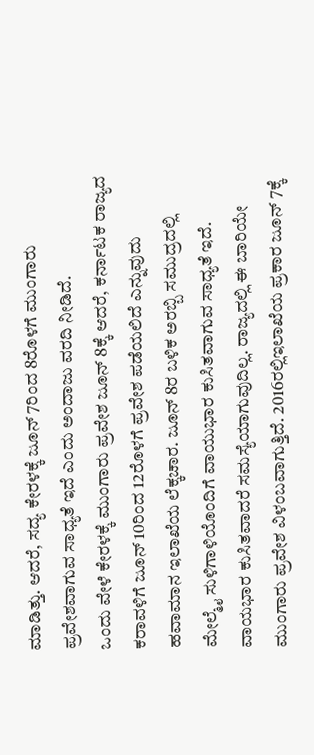ಮಾಡಿತ್ತು. ಆದರೆ, ಸದ್ಯ ಕೇರಳಕ್ಕೆ ಜೂನ್ 7ರಿಂದ 8ರೊಳಗೆ ಮುಂಗಾರು ಪ್ರವೇಶವಾಗುವ ಸಾಧ್ಯತೆ ಇದೆ ಎಂದು ಅಂದಾಜು ವರದಿ ನೀಡಿದೆ.
ಒಂದು ವೇಳೆ ಕೇರಳಕ್ಕೆ ಮುಂಗಾರು ಪ್ರವೇಶ ಜೂನ್ 8ಕ್ಕೆ ಆದರೆ, ಕರ್ನಾಟಕ ರಾಜ್ಯದ ಕರಾವಳಿಗೆ ಜೂನ್ 10ರಿಂದ 12ರೊಳಗೆ ಪ್ರವೇಶ ಪಡೆಯಲಿದೆ ಎನ್ನುವುದು ಹವಾಮಾನ ಇಲಾಖೆಯ ಲೆಕ್ಕಚಾರ. ಜೂನ್ 8ರ ಬಳಿಕ ಅರಬ್ಬಿ ಸಮುದ್ರದಲ್ಲಿ ಮೇಲ್ಮೈ ಸುಳಿಗಾಳಿಯೊಂದಿಗೆ ವಾಯುಭಾರ ಕುಸಿತವಾಗುವ ಸಾಧ್ಯತೆ ಇದೆ. ವಾಯಭಾರ ಕುಸಿತವಾದರೆ ಸಮಸ್ಯೆಯಾಗುವುದಿಲ್ಲ. ರಾಜ್ಯದಲ್ಲಿ ಈ ಬಾರಿಯೇ ಮುಂಗಾರು ಪ್ರವೇಶ ವಿಳಂಬವಾಗುತ್ತಿದೆ. 2016ರಲ್ಲಿಇಲಾಖೆಯ ಪ್ರಕಾರ ಜೂನ್ 7ಕ್ಕೆ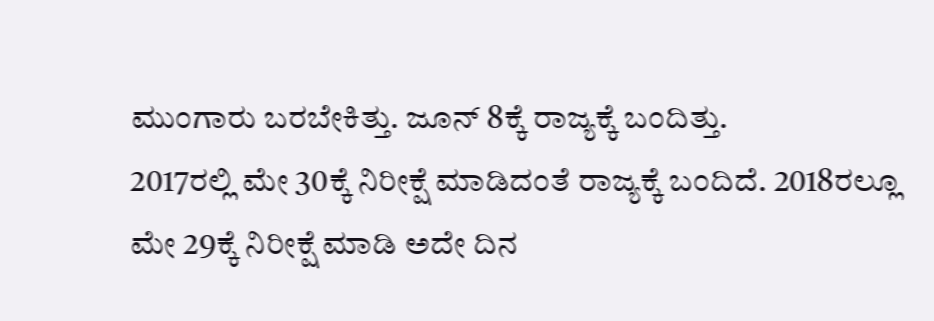ಮುಂಗಾರು ಬರಬೇಕಿತ್ತು. ಜೂನ್ 8ಕ್ಕೆ ರಾಜ್ಯಕ್ಕೆ ಬಂದಿತ್ತು.
2017ರಲ್ಲಿ ಮೇ 30ಕ್ಕೆ ನಿರೀಕ್ಷೆ ಮಾಡಿದಂತೆ ರಾಜ್ಯಕ್ಕೆ ಬಂದಿದೆ. 2018ರಲ್ಲೂ ಮೇ 29ಕ್ಕೆ ನಿರೀಕ್ಷೆ ಮಾಡಿ ಅದೇ ದಿನ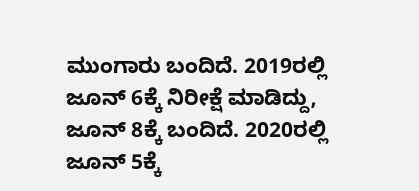ಮುಂಗಾರು ಬಂದಿದೆ. 2019ರಲ್ಲಿ ಜೂನ್ 6ಕ್ಕೆ ನಿರೀಕ್ಷೆ ಮಾಡಿದ್ದು, ಜೂನ್ 8ಕ್ಕೆ ಬಂದಿದೆ. 2020ರಲ್ಲಿ ಜೂನ್ 5ಕ್ಕೆ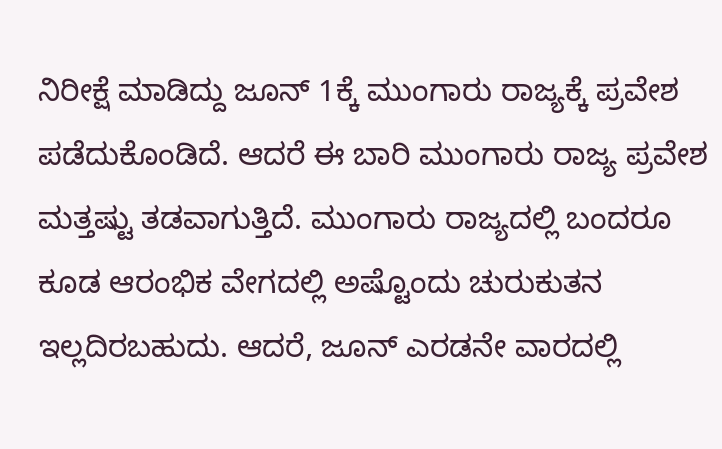ನಿರೀಕ್ಷೆ ಮಾಡಿದ್ದು ಜೂನ್ 1ಕ್ಕೆ ಮುಂಗಾರು ರಾಜ್ಯಕ್ಕೆ ಪ್ರವೇಶ ಪಡೆದುಕೊಂಡಿದೆ. ಆದರೆ ಈ ಬಾರಿ ಮುಂಗಾರು ರಾಜ್ಯ ಪ್ರವೇಶ ಮತ್ತಷ್ಟು ತಡವಾಗುತ್ತಿದೆ. ಮುಂಗಾರು ರಾಜ್ಯದಲ್ಲಿ ಬಂದರೂ ಕೂಡ ಆರಂಭಿಕ ವೇಗದಲ್ಲಿ ಅಷ್ಟೊಂದು ಚುರುಕುತನ ಇಲ್ಲದಿರಬಹುದು. ಆದರೆ, ಜೂನ್ ಎರಡನೇ ವಾರದಲ್ಲಿ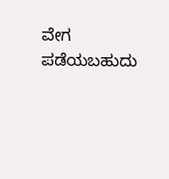ವೇಗ ಪಡೆಯಬಹುದು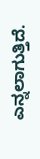ಎನ್ನಲಾಗುತ್ತಿದೆ.